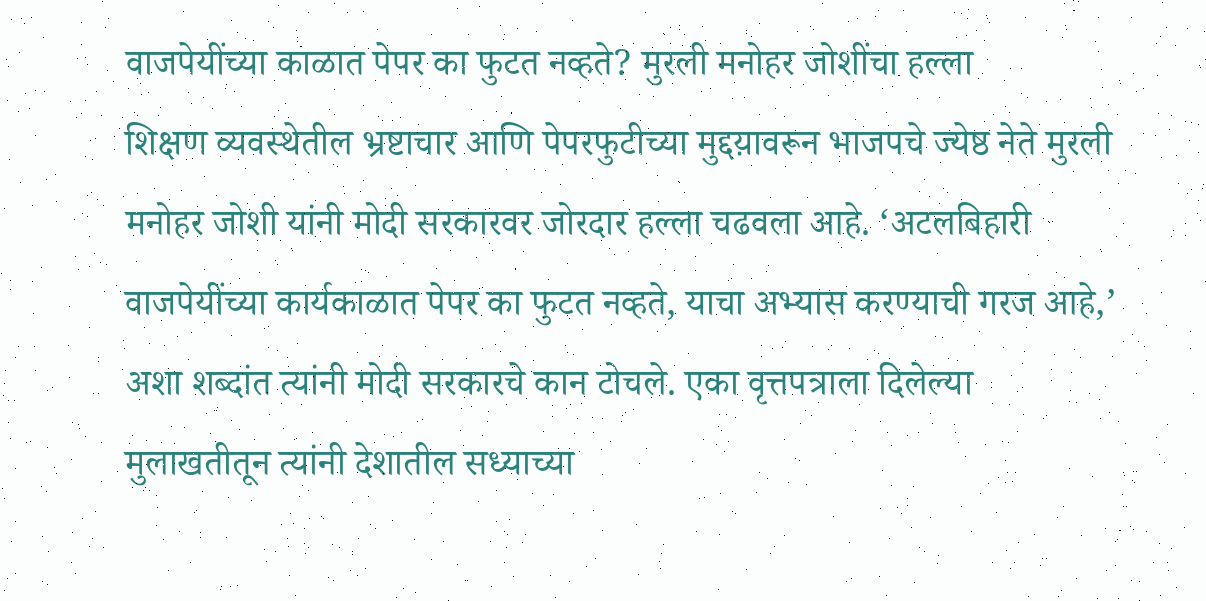वाजपेयींच्या काळात पेपर का फुटत नव्हते? मुरली मनोहर जोशींचा हल्ला
शिक्षण व्यवस्थेतील भ्रष्टाचार आणि पेपरफुटीच्या मुद्दय़ावरून भाजपचे ज्येष्ठ नेते मुरली मनोहर जोशी यांनी मोदी सरकारवर जोरदार हल्ला चढवला आहे. ‘अटलबिहारी वाजपेयींच्या कार्यकाळात पेपर का फुटत नव्हते, याचा अभ्यास करण्याची गरज आहे,’ अशा शब्दांत त्यांनी मोदी सरकारचे कान टोचले. एका वृत्तपत्राला दिलेल्या मुलाखतीतून त्यांनी देशातील सध्याच्या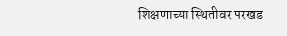शिक्षणाच्या स्थितीवर परखड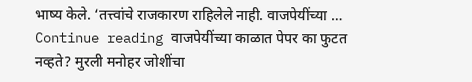भाष्य केले. ‘तत्त्वांचे राजकारण राहिलेले नाही. वाजपेयींच्या … Continue reading वाजपेयींच्या काळात पेपर का फुटत नव्हते? मुरली मनोहर जोशींचा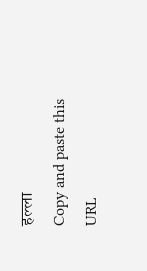हल्ला
Copy and paste this URL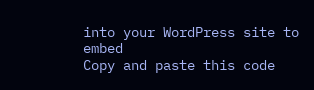into your WordPress site to embed
Copy and paste this code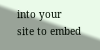into your site to embed